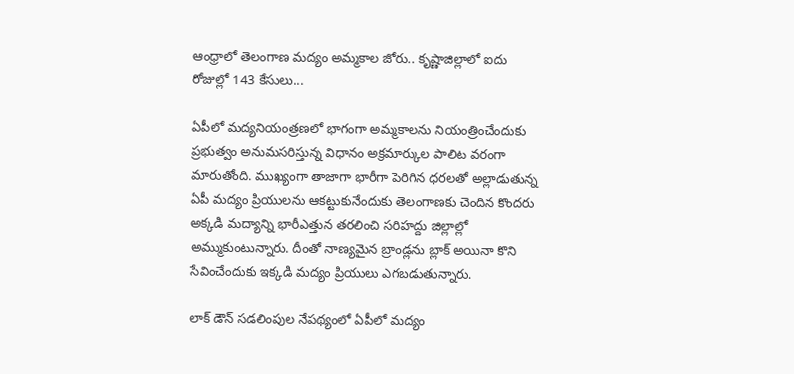ఆంధ్రాలో తెలంగాణ మద్యం అమ్మకాల జోరు.. కృష్ణాజిల్లాలో ఐదు రోజుల్లో 143 కేసులు...

ఏపీలో మద్యనియంత్రణలో భాగంగా అమ్మకాలను నియంత్రించేందుకు ప్రభుత్వం అనుమసరిస్తున్న విధానం అక్రమార్కుల పాలిట వరంగా మారుతోంది. ముఖ్యంగా తాజాగా భారీగా పెరిగిన ధరలతో అల్లాడుతున్న ఏపీ మద్యం ప్రియులను ఆకట్టుకునేందుకు తెలంగాణకు చెందిన కొందరు అక్కడి మద్యాన్ని భారీఎత్తున తరలించి సరిహద్దు జిల్లాల్లో అమ్ముకుంటున్నారు. దీంతో నాణ్యమైన బ్రాండ్లను బ్లాక్ అయినా కొని సేవించేందుకు ఇక్కడి మద్యం ప్రియులు ఎగబడుతున్నారు.

లాక్ డౌన్ సడలింపుల నేపథ్యంలో ఏపీలో మద్యం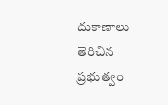దుకాణాలు తెరిచిన ప్రభుత్వం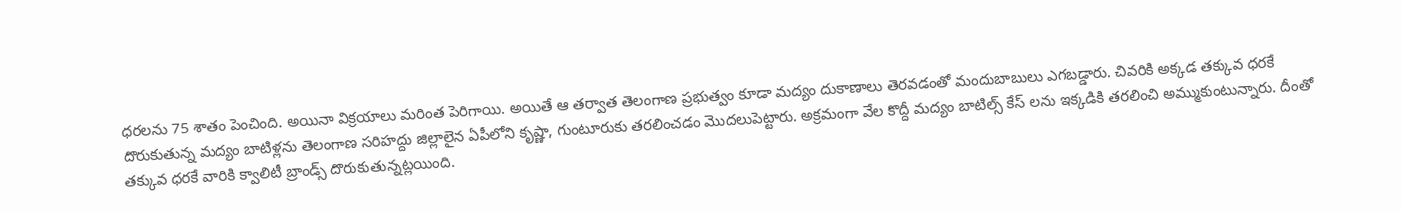ధరలను 75 శాతం పెంచింది. అయినా విక్రయాలు మరింత పెరిగాయి. అయితే ఆ తర్వాత తెలంగాణ ప్రభుత్వం కూడా మద్యం దుకాణాలు తెరవడంతో మందుబాబులు ఎగబడ్డారు. చివరికి అక్కడ తక్కువ ధరకే దొరుకుతున్న మద్యం బాటిళ్లను తెలంగాణ సరిహద్దు జిల్లాలైన ఏపీలోని కృష్ణా, గుంటూరుకు తరలించడం మొదలుపెట్టారు. అక్రమంగా వేల కొద్దీ మద్యం బాటిల్స్ కేస్ లను ఇక్కడికి తరలించి అమ్ముకుంటున్నారు. దీంతో తక్కువ ధరకే వారికి క్వాలిటీ బ్రాండ్స్ దొరుకుతున్నట్లయింది.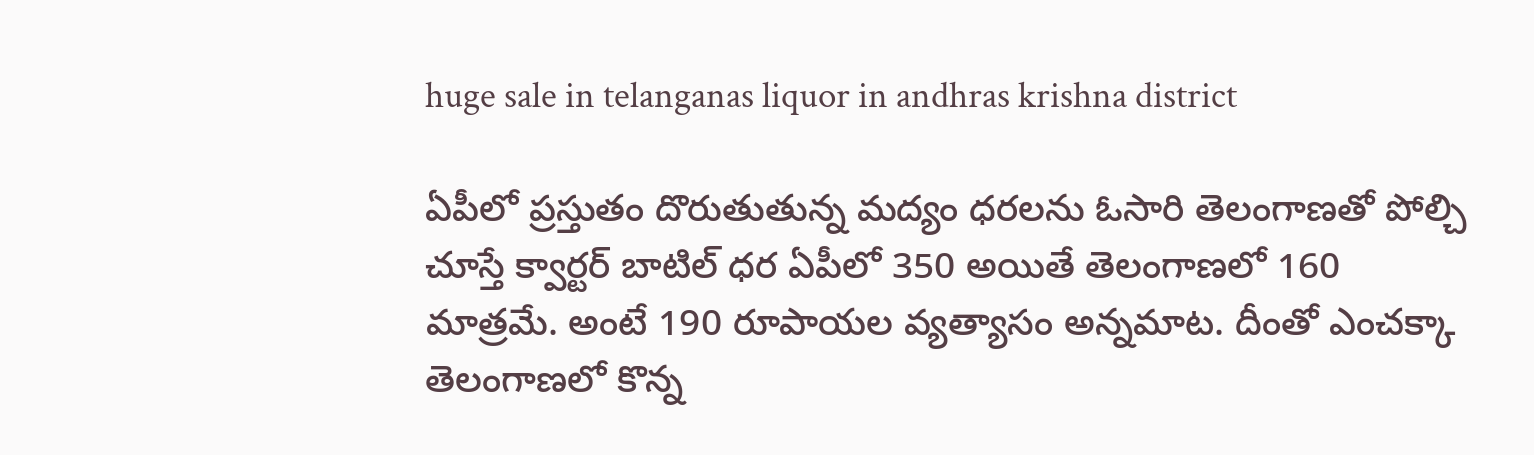huge sale in telanganas liquor in andhras krishna district

ఏపీలో ప్రస్తుతం దొరుతుతున్న మద్యం ధరలను ఓసారి తెలంగాణతో పోల్చి చూస్తే క్వార్టర్ బాటిల్ ధర ఏపీలో 350 అయితే తెలంగాణలో 160 మాత్రమే. అంటే 190 రూపాయల వ్యత్యాసం అన్నమాట. దీంతో ఎంచక్కా తెలంగాణలో కొన్న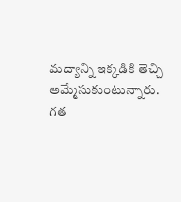మద్యాన్ని ఇక్కడికి తెచ్చి అమ్మేసుకుంటున్నారు. గత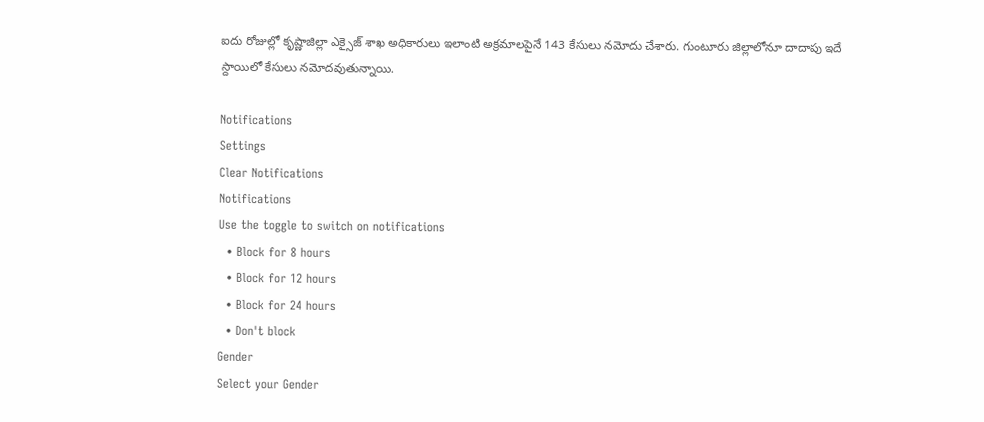ఐదు రోజుల్లో కృష్ణాజిల్లా ఎక్సైజ్ శాఖ అధికారులు ఇలాంటి అక్రమాలపైనే 143 కేసులు నమోదు చేశారు. గుంటూరు జిల్లాలోనూ దాదాపు ఇదే స్దాయిలో కేసులు నమోదవుతున్నాయి.

Notifications
Settings
Clear Notifications
Notifications
Use the toggle to switch on notifications
  • Block for 8 hours
  • Block for 12 hours
  • Block for 24 hours
  • Don't block
Gender
Select your Gender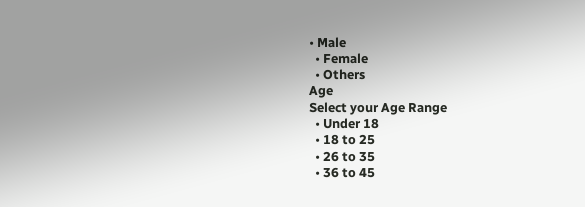• Male
  • Female
  • Others
Age
Select your Age Range
  • Under 18
  • 18 to 25
  • 26 to 35
  • 36 to 45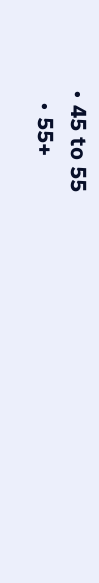• 45 to 55
  • 55+